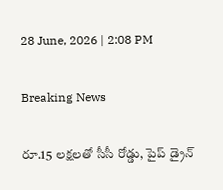28 June, 2026 | 2:08 PM

Breaking News

రూ.15 లక్షలతో సీసీ రోడ్డు, పైప్ డ్రైన్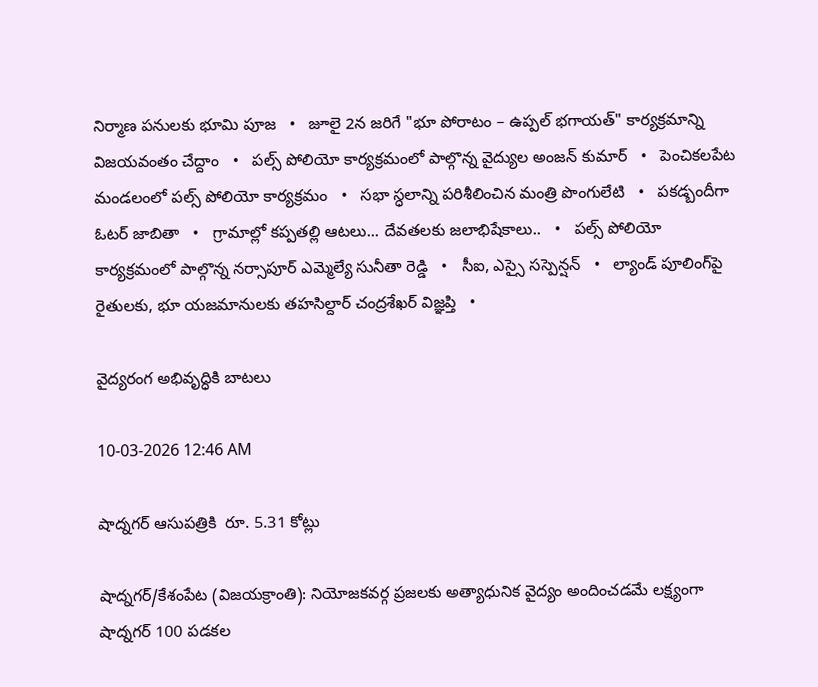నిర్మాణ పనులకు భూమి పూజ   •   జూలై 2న జరిగే "భూ పోరాటం – ఉప్పల్ భగాయత్" కార్యక్రమాన్ని విజయవంతం చేద్దాం   •   పల్స్ పోలియో కార్యక్రమంలో పాల్గొన్న వైద్యుల అంజన్ కుమార్   •   పెంచికలపేట మండలంలో పల్స్ పోలియో కార్యక్రమం   •   సభా స్ధలాన్ని పరిశీలించిన మంత్రి పొంగులేటి   •   పకడ్బందీగా ఓటర్ జాబితా   •   గ్రామాల్లో కప్పతల్లి ఆటలు... దేవతలకు జలాభిషేకాలు..   •   పల్స్ పోలియో కార్యక్రమంలో పాల్గొన్న నర్సాపూర్ ఎమ్మెల్యే సునీతా రెడ్డి   •   సీఐ, ఎస్సై సస్పెన్షన్   •   ల్యాండ్ పూలింగ్‌పై రైతులకు, భూ యజమానులకు తహసిల్దార్ చంద్రశేఖర్ విజ్ఞప్తి   •

వైద్యరంగ అభివృద్ధికి బాటలు

10-03-2026 12:46 AM

షాద్నగర్ ఆసుపత్రికి  రూ. 5.31 కోట్లు

షాద్నగర్/కేశంపేట (విజయక్రాంతి): నియోజకవర్గ ప్రజలకు అత్యాధునిక వైద్యం అందించడమే లక్ష్యంగా షాద్నగర్ 100 పడకల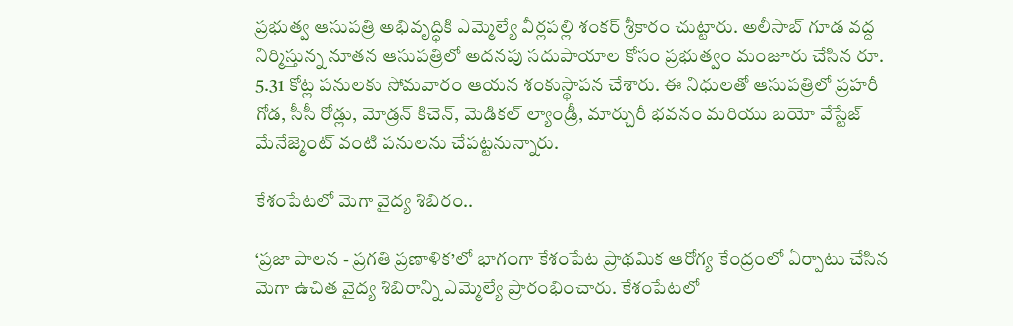ప్రభుత్వ ఆసుపత్రి అభివృద్ధికి ఎమ్మెల్యే వీర్లపల్లి శంకర్ శ్రీకారం చుట్టారు. అలీసాబ్ గూడ వద్ద నిర్మిస్తున్న నూతన ఆసుపత్రిలో అదనపు సదుపాయాల కోసం ప్రభుత్వం మంజూరు చేసిన రూ. 5.31 కోట్ల పనులకు సోమవారం ఆయన శంకుస్థాపన చేశారు. ఈ నిధులతో ఆసుపత్రిలో ప్రహరీ గోడ, సీసీ రోడ్లు, మోడ్రన్ కిచెన్, మెడికల్ ల్యాండ్రీ, మార్చురీ భవనం మరియు బయో వేస్టేజ్ మేనేజ్మెంట్ వంటి పనులను చేపట్టనున్నారు.

కేశంపేటలో మెగా వైద్య శిబిరం..

‘ప్రజా పాలన - ప్రగతి ప్రణాళిక’లో భాగంగా కేశంపేట ప్రాథమిక ఆరోగ్య కేంద్రంలో ఏర్పాటు చేసిన మెగా ఉచిత వైద్య శిబిరాన్ని ఎమ్మెల్యే ప్రారంభించారు. కేశంపేటలో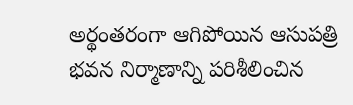అర్థంతరంగా ఆగిపోయిన ఆసుపత్రి భవన నిర్మాణాన్ని పరిశీలించిన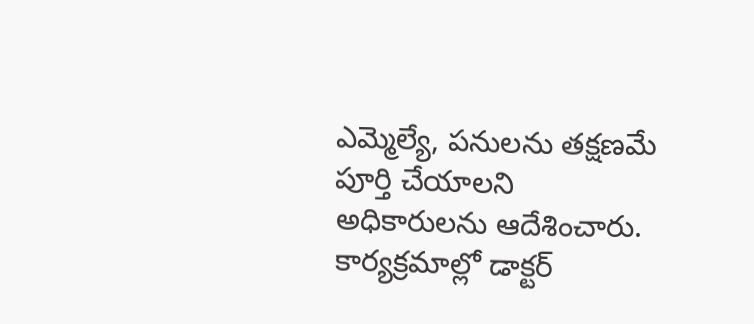ఎమ్మెల్యే, పనులను తక్షణమే పూర్తి చేయాలని అధికారులను ఆదేశించారు. కార్యక్రమాల్లో డాక్టర్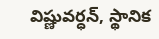విష్ణువర్ధన్, స్థానిక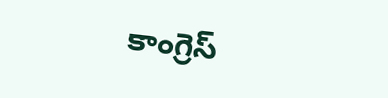కాంగ్రెస్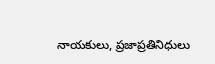నాయకులు, ప్రజాప్రతినిధులు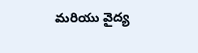మరియు వైద్య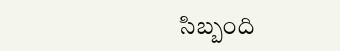సిబ్బంది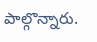పాల్గొన్నారు.